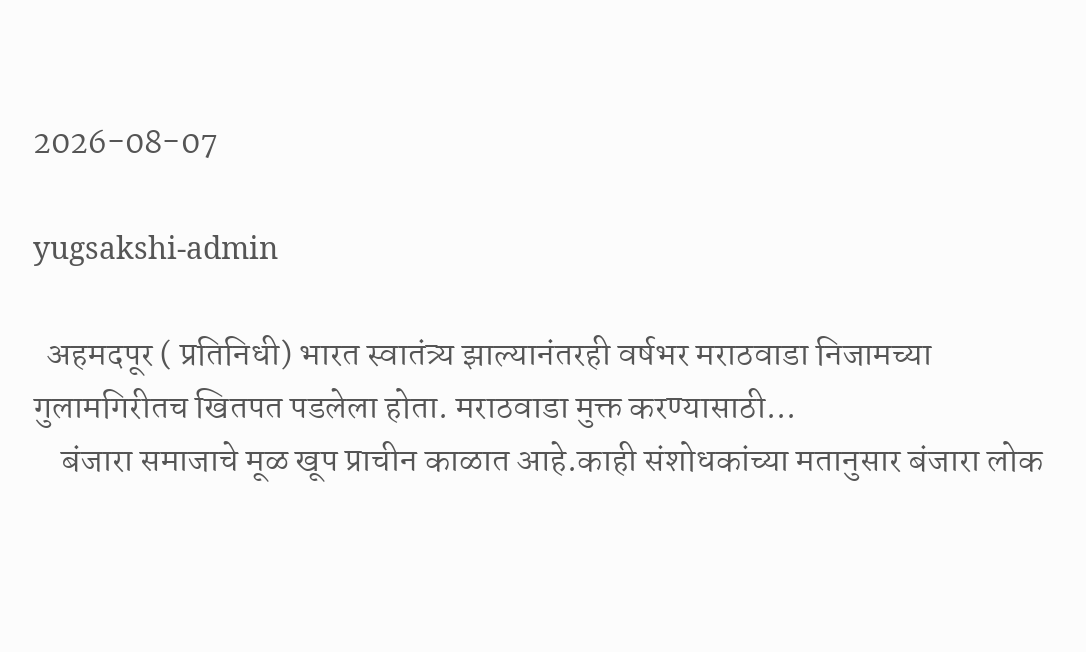2026-08-07

yugsakshi-admin

  अहमदपूर ( प्रतिनिधी) भारत स्वातंत्र्य झाल्यानंतरही वर्षभर मराठवाडा निजामच्या गुलामगिरीतच खितपत पडलेला होता. मराठवाडा मुक्त करण्यासाठी...
    बंजारा समाजाचे मूळ खूप प्राचीन काळात आहे.काही संशोधकांच्या मतानुसार बंजारा लोक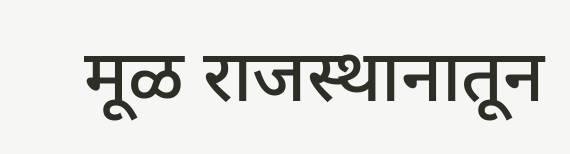मूळ राजस्थानातून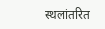स्थलांतरित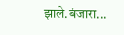झाले.बंजारा...